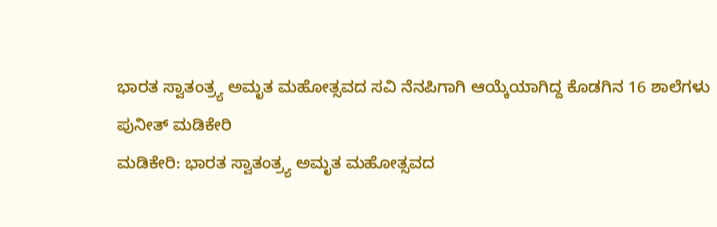ಭಾರತ ಸ್ವಾತಂತ್ರ್ಯ ಅಮೃತ ಮಹೋತ್ಸವದ ಸವಿ ನೆನಪಿಗಾಗಿ ಆಯ್ಕೆಯಾಗಿದ್ದ ಕೊಡಗಿನ 16 ಶಾಲೆಗಳು
ಪುನೀತ್ ಮಡಿಕೇರಿ
ಮಡಿಕೇರಿ: ಭಾರತ ಸ್ವಾತಂತ್ರ್ಯ ಅಮೃತ ಮಹೋತ್ಸವದ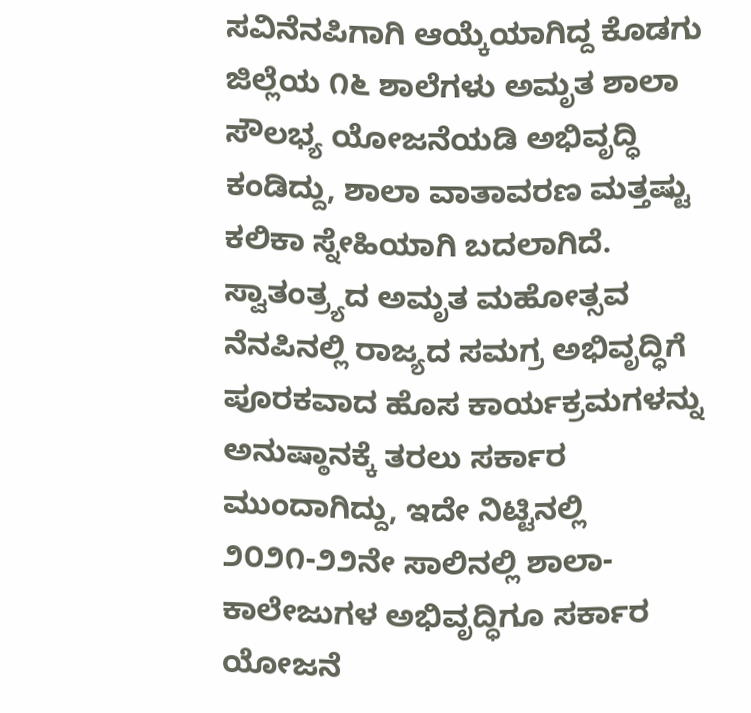ಸವಿನೆನಪಿಗಾಗಿ ಆಯ್ಕೆಯಾಗಿದ್ದ ಕೊಡಗು ಜಿಲ್ಲೆಯ ೧೬ ಶಾಲೆಗಳು ಅಮೃತ ಶಾಲಾ ಸೌಲಭ್ಯ ಯೋಜನೆಯಡಿ ಅಭಿವೃದ್ಧಿ ಕಂಡಿದ್ದು, ಶಾಲಾ ವಾತಾವರಣ ಮತ್ತಷ್ಟು ಕಲಿಕಾ ಸ್ನೇಹಿಯಾಗಿ ಬದಲಾಗಿದೆ.
ಸ್ವಾತಂತ್ರ್ಯದ ಅಮೃತ ಮಹೋತ್ಸವ ನೆನಪಿನಲ್ಲಿ ರಾಜ್ಯದ ಸಮಗ್ರ ಅಭಿವೃದ್ಧಿಗೆ ಪೂರಕವಾದ ಹೊಸ ಕಾರ್ಯಕ್ರಮಗಳನ್ನು ಅನುಷ್ಠಾನಕ್ಕೆ ತರಲು ಸರ್ಕಾರ ಮುಂದಾಗಿದ್ದು, ಇದೇ ನಿಟ್ಟಿನಲ್ಲಿ ೨೦೨೧-೨೨ನೇ ಸಾಲಿನಲ್ಲಿ ಶಾಲಾ-ಕಾಲೇಜುಗಳ ಅಭಿವೃದ್ಧಿಗೂ ಸರ್ಕಾರ ಯೋಜನೆ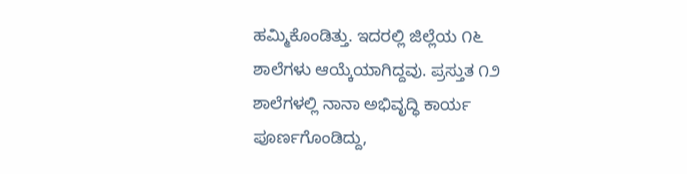ಹಮ್ಮಿಕೊಂಡಿತ್ತು. ಇದರಲ್ಲಿ ಜಿಲ್ಲೆಯ ೧೬ ಶಾಲೆಗಳು ಆಯ್ಕೆಯಾಗಿದ್ದವು. ಪ್ರಸ್ತುತ ೧೨ ಶಾಲೆಗಳಲ್ಲಿ ನಾನಾ ಅಭಿವೃದ್ಧಿ ಕಾರ್ಯ ಪೂರ್ಣಗೊಂಡಿದ್ದು,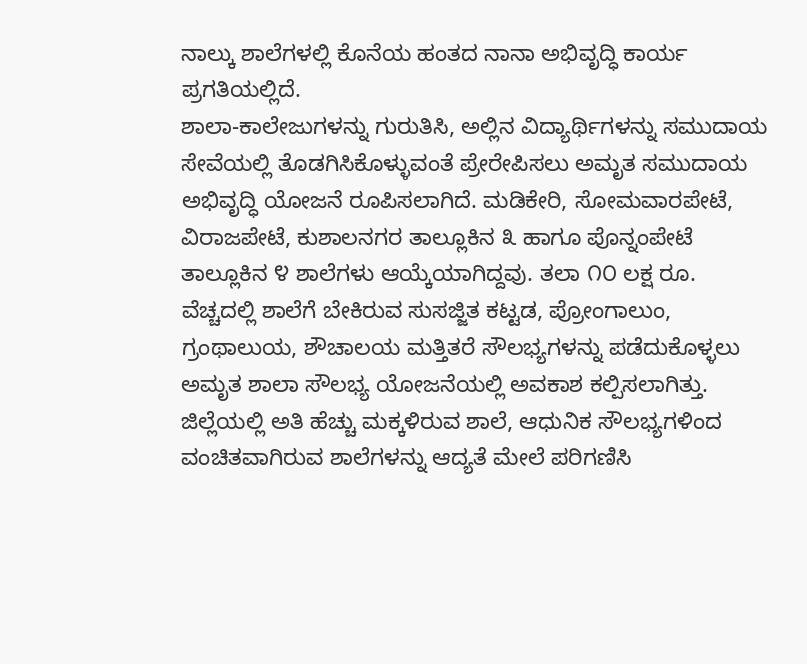ನಾಲ್ಕು ಶಾಲೆಗಳಲ್ಲಿ ಕೊನೆಯ ಹಂತದ ನಾನಾ ಅಭಿವೃದ್ಧಿ ಕಾರ್ಯ ಪ್ರಗತಿಯಲ್ಲಿದೆ.
ಶಾಲಾ-ಕಾಲೇಜುಗಳನ್ನು ಗುರುತಿಸಿ, ಅಲ್ಲಿನ ವಿದ್ಯಾರ್ಥಿಗಳನ್ನು ಸಮುದಾಯ ಸೇವೆಯಲ್ಲಿ ತೊಡಗಿಸಿಕೊಳ್ಳುವಂತೆ ಪ್ರೇರೇಪಿಸಲು ಅಮೃತ ಸಮುದಾಯ ಅಭಿವೃದ್ಧಿ ಯೋಜನೆ ರೂಪಿಸಲಾಗಿದೆ. ಮಡಿಕೇರಿ, ಸೋಮವಾರಪೇಟೆ, ವಿರಾಜಪೇಟೆ, ಕುಶಾಲನಗರ ತಾಲ್ಲೂಕಿನ ೩ ಹಾಗೂ ಪೊನ್ನಂಪೇಟೆ ತಾಲ್ಲೂಕಿನ ೪ ಶಾಲೆಗಳು ಆಯ್ಕೆಯಾಗಿದ್ದವು. ತಲಾ ೧೦ ಲಕ್ಷ ರೂ. ವೆಚ್ಚದಲ್ಲಿ ಶಾಲೆಗೆ ಬೇಕಿರುವ ಸುಸಜ್ಜಿತ ಕಟ್ಟಡ, ಪ್ರೋಂಗಾಲುಂ, ಗ್ರಂಥಾಲುಯ, ಶೌಚಾಲಯ ಮತ್ತಿತರೆ ಸೌಲಭ್ಯಗಳನ್ನು ಪಡೆದುಕೊಳ್ಳಲು ಅಮೃತ ಶಾಲಾ ಸೌಲಭ್ಯ ಯೋಜನೆಯಲ್ಲಿ ಅವಕಾಶ ಕಲ್ಪಿಸಲಾಗಿತ್ತು.
ಜಿಲ್ಲೆಯಲ್ಲಿ ಅತಿ ಹೆಚ್ಚು ಮಕ್ಕಳಿರುವ ಶಾಲೆ, ಆಧುನಿಕ ಸೌಲಭ್ಯಗಳಿಂದ ವಂಚಿತವಾಗಿರುವ ಶಾಲೆಗಳನ್ನು ಆದ್ಯತೆ ಮೇಲೆ ಪರಿಗಣಿಸಿ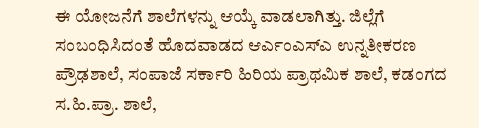ಈ ಯೋಜನೆಗೆ ಶಾಲೆಗಳನ್ನು ಆಯ್ಕೆ ವಾಡಲಾಗಿತ್ತು. ಜಿಲ್ಲೆಗೆ ಸಂಬಂಧಿಸಿದಂತೆ ಹೊದವಾಡದ ಆರ್ಎಂಎಸ್ಎ ಉನ್ನತೀಕರಣ ಪ್ರೌಢಶಾಲೆ, ಸಂಪಾಜೆ ಸರ್ಕಾರಿ ಹಿರಿಯ ಪ್ರಾಥಮಿಕ ಶಾಲೆ, ಕಡಂಗದ ಸ.ಹಿ.ಪ್ರಾ. ಶಾಲೆ,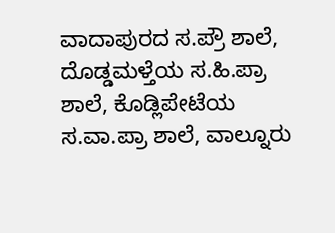ವಾದಾಪುರದ ಸ.ಪ್ರೌ ಶಾಲೆ, ದೊಡ್ಡಮಳ್ತೆಯ ಸ.ಹಿ.ಪ್ರಾ ಶಾಲೆ, ಕೊಡ್ಲಿಪೇಟೆಯ ಸ.ವಾ.ಪ್ರಾ ಶಾಲೆ, ವಾಲ್ನೂರು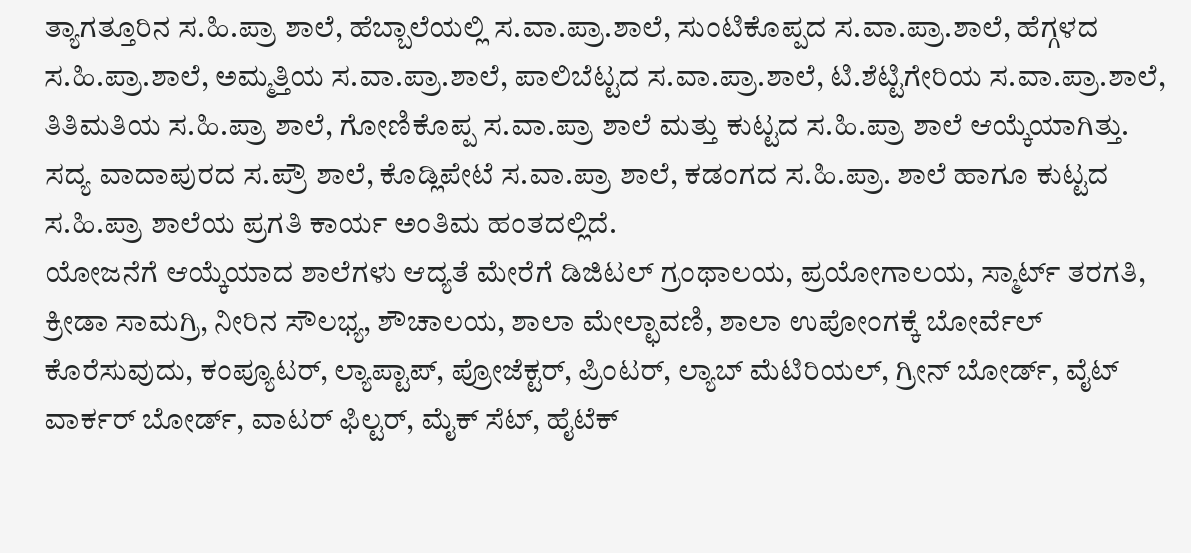ತ್ಯಾಗತ್ತೂರಿನ ಸ.ಹಿ.ಪ್ರಾ ಶಾಲೆ, ಹೆಬ್ಬಾಲೆಯಲ್ಲಿ ಸ.ವಾ.ಪ್ರಾ.ಶಾಲೆ, ಸುಂಟಿಕೊಪ್ಪದ ಸ.ವಾ.ಪ್ರಾ.ಶಾಲೆ, ಹೆಗ್ಗಳದ ಸ.ಹಿ.ಪ್ರಾ.ಶಾಲೆ, ಅಮ್ಮತ್ತಿಯ ಸ.ವಾ.ಪ್ರಾ.ಶಾಲೆ, ಪಾಲಿಬೆಟ್ಟದ ಸ.ವಾ.ಪ್ರಾ.ಶಾಲೆ, ಟಿ.ಶೆಟ್ಟಿಗೇರಿಯ ಸ.ವಾ.ಪ್ರಾ.ಶಾಲೆ, ತಿತಿಮತಿಯ ಸ.ಹಿ.ಪ್ರಾ ಶಾಲೆ, ಗೋಣಿಕೊಪ್ಪ ಸ.ವಾ.ಪ್ರಾ ಶಾಲೆ ಮತ್ತು ಕುಟ್ಟದ ಸ.ಹಿ.ಪ್ರಾ ಶಾಲೆ ಆಯ್ಕೆಯಾಗಿತ್ತು. ಸದ್ಯ ವಾದಾಪುರದ ಸ.ಪ್ರೌ ಶಾಲೆ, ಕೊಡ್ಲಿಪೇಟೆ ಸ.ವಾ.ಪ್ರಾ ಶಾಲೆ, ಕಡಂಗದ ಸ.ಹಿ.ಪ್ರಾ. ಶಾಲೆ ಹಾಗೂ ಕುಟ್ಟದ ಸ.ಹಿ.ಪ್ರಾ ಶಾಲೆಯ ಪ್ರಗತಿ ಕಾರ್ಯ ಅಂತಿಮ ಹಂತದಲ್ಲಿದೆ.
ಯೋಜನೆಗೆ ಆಯ್ಕೆಯಾದ ಶಾಲೆಗಳು ಆದ್ಯತೆ ಮೇರೆಗೆ ಡಿಜಿಟಲ್ ಗ್ರಂಥಾಲಯ, ಪ್ರಯೋಗಾಲಯ, ಸ್ಮಾರ್ಟ್ ತರಗತಿ, ಕ್ರೀಡಾ ಸಾಮಗ್ರಿ, ನೀರಿನ ಸೌಲಭ್ಯ, ಶೌಚಾಲಯ, ಶಾಲಾ ಮೇಲ್ಛಾವಣಿ, ಶಾಲಾ ಉಪೋಂಗಕ್ಕೆ ಬೋರ್ವೆಲ್ ಕೊರೆಸುವುದು, ಕಂಪ್ಯೂಟರ್, ಲ್ಯಾಪ್ಟಾಪ್, ಪ್ರೋಜೆಕ್ಟರ್, ಪ್ರಿಂಟರ್, ಲ್ಯಾಬ್ ಮೆಟಿರಿಯಲ್, ಗ್ರೀನ್ ಬೋರ್ಡ್, ವೈಟ್ ವಾರ್ಕರ್ ಬೋರ್ಡ್, ವಾಟರ್ ಫಿಲ್ಟರ್, ಮೈಕ್ ಸೆಟ್, ಹೈಟೆಕ್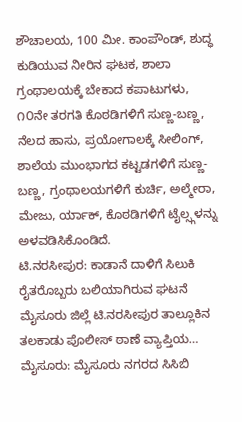ಶೌಚಾಲಯ, 100 ಮೀ. ಕಾಂಪೌಂಡ್, ಶುದ್ಧ ಕುಡಿಯುವ ನೀರಿನ ಘಟಕ, ಶಾಲಾ ಗ್ರಂಥಾಲಯಕ್ಕೆ ಬೇಕಾದ ಕಪಾಟುಗಳು, ೧೦ನೇ ತರಗತಿ ಕೊಠಡಿಗಳಿಗೆ ಸುಣ್ಣ-ಬಣ್ಣ, ನೆಲದ ಹಾಸು, ಪ್ರಯೋಗಾಲಕ್ಕೆ ಸೀಲಿಂಗ್, ಶಾಲೆಯ ಮುಂಭಾಗದ ಕಟ್ಟಡಗಳಿಗೆ ಸುಣ್ಣ-ಬಣ್ಣ, ಗ್ರಂಥಾಲಯಗಳಿಗೆ ಕುರ್ಚಿ, ಅಲ್ಮೇರಾ, ಮೇಜು, ರ್ಯಾಕ್, ಕೊಠಡಿಗಳಿಗೆ ಟೈಲ್ಸ್ಗಳನ್ನು ಅಳವಡಿಸಿಕೊಂಡಿದೆ.
ಟಿ.ನರಸೀಪುರ: ಕಾಡಾನೆ ದಾಳಿಗೆ ಸಿಲುಕಿ ರೈತರೊಬ್ಬರು ಬಲಿಯಾಗಿರುವ ಘಟನೆ ಮೈಸೂರು ಜಿಲ್ಲೆ ಟಿ.ನರಸೀಪುರ ತಾಲ್ಲೂಕಿನ ತಲಕಾಡು ಪೊಲೀಸ್ ಠಾಣೆ ವ್ಯಾಪ್ತಿಯ…
ಮೈಸೂರು: ಮೈಸೂರು ನಗರದ ಸಿಸಿಬಿ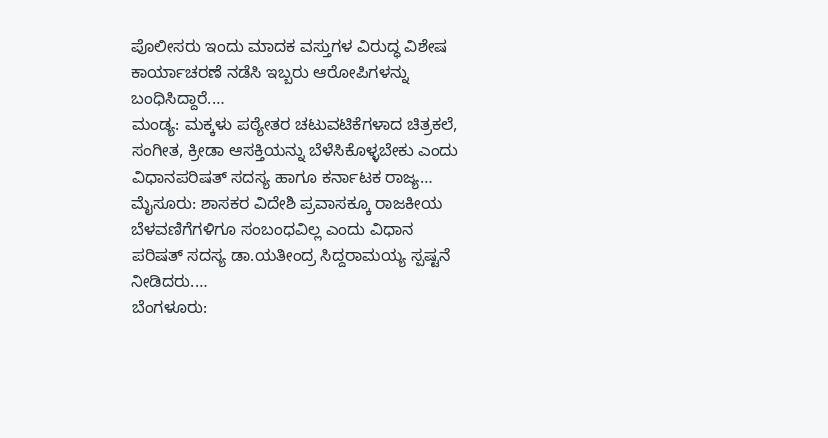ಪೊಲೀಸರು ಇಂದು ಮಾದಕ ವಸ್ತುಗಳ ವಿರುದ್ಧ ವಿಶೇಷ ಕಾರ್ಯಾಚರಣೆ ನಡೆಸಿ ಇಬ್ಬರು ಆರೋಪಿಗಳನ್ನು ಬಂಧಿಸಿದ್ದಾರೆ.…
ಮಂಡ್ಯ: ಮಕ್ಕಳು ಪಠ್ಯೇತರ ಚಟುವಟಿಕೆಗಳಾದ ಚಿತ್ರಕಲೆ, ಸಂಗೀತ, ಕ್ರೀಡಾ ಆಸಕ್ತಿಯನ್ನು ಬೆಳೆಸಿಕೊಳ್ಳಬೇಕು ಎಂದು ವಿಧಾನಪರಿಷತ್ ಸದಸ್ಯ ಹಾಗೂ ಕರ್ನಾಟಕ ರಾಜ್ಯ…
ಮೈಸೂರು: ಶಾಸಕರ ವಿದೇಶಿ ಪ್ರವಾಸಕ್ಕೂ ರಾಜಕೀಯ ಬೆಳವಣಿಗೆಗಳಿಗೂ ಸಂಬಂಧವಿಲ್ಲ ಎಂದು ವಿಧಾನ ಪರಿಷತ್ ಸದಸ್ಯ ಡಾ.ಯತೀಂದ್ರ ಸಿದ್ದರಾಮಯ್ಯ ಸ್ಪಷ್ಟನೆ ನೀಡಿದರು.…
ಬೆಂಗಳೂರು: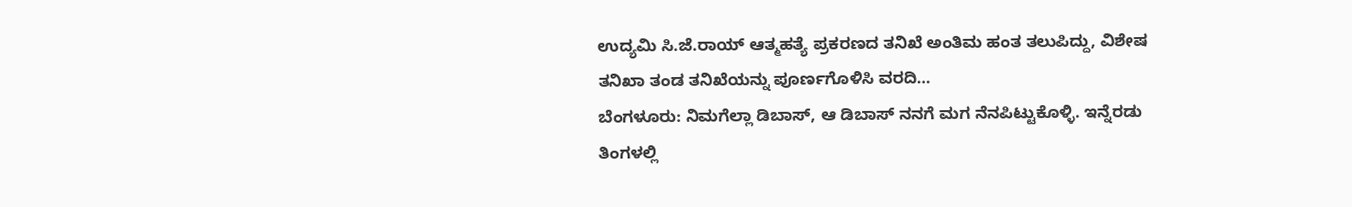ಉದ್ಯಮಿ ಸಿ.ಜೆ.ರಾಯ್ ಆತ್ಮಹತ್ಯೆ ಪ್ರಕರಣದ ತನಿಖೆ ಅಂತಿಮ ಹಂತ ತಲುಪಿದ್ದು, ವಿಶೇಷ ತನಿಖಾ ತಂಡ ತನಿಖೆಯನ್ನು ಪೂರ್ಣಗೊಳಿಸಿ ವರದಿ…
ಬೆಂಗಳೂರು: ನಿಮಗೆಲ್ಲಾ ಡಿಬಾಸ್, ಆ ಡಿಬಾಸ್ ನನಗೆ ಮಗ ನೆನಪಿಟ್ಟುಕೊಳ್ಳಿ. ಇನ್ನೆರಡು ತಿಂಗಳಲ್ಲಿ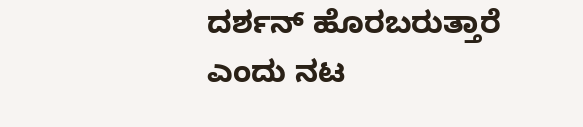ದರ್ಶನ್ ಹೊರಬರುತ್ತಾರೆ ಎಂದು ನಟ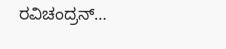ರವಿಚಂದ್ರನ್…